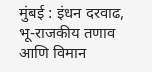मुंबई : इंधन दरवाढ, भू-राजकीय तणाव आणि विमान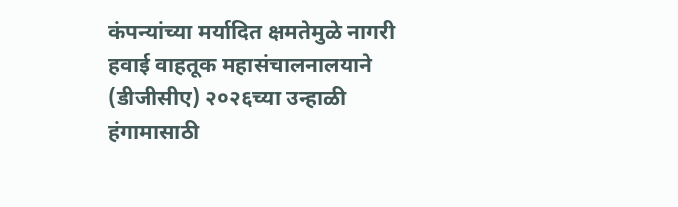कंपन्यांच्या मर्यादित क्षमतेमुळे नागरी हवाई वाहतूक महासंचालनालयाने (डीजीसीए) २०२६च्या उन्हाळी हंगामासाठी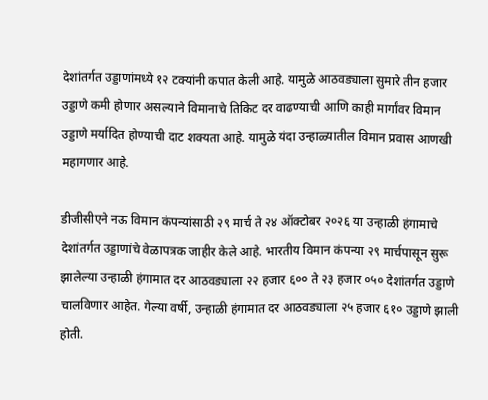देशांतर्गत उड्डाणांमध्ये १२ टक्यांनी कपात केली आहे. यामुळे आठवड्याला सुमारे तीन हजार उड्डाणे कमी होणार असल्याने विमानाचे तिकिट दर वाढण्याची आणि काही मार्गांवर विमान उड्डाणे मर्यादित होण्याची दाट शक्यता आहे. यामुळे यंदा उन्हाळ्यातील विमान प्रवास आणखी महागणार आहे.

डीजीसीएने नऊ विमान कंपन्यांसाठी २९ मार्च ते २४ ऑक्टोबर २०२६ या उन्हाळी हंगामाचे देशांतर्गत उड्डाणांचे वेळापत्रक जाहीर केले आहे. भारतीय विमान कंपन्या २९ मार्चपासून सुरू झालेल्या उन्हाळी हंगामात दर आठवड्याला २२ हजार ६०० ते २३ हजार ०५० देशांतर्गत उड्डाणे चालविणार आहेत. गेल्या वर्षी, उन्हाळी हंगामात दर आठवड्याला २५ हजार ६१० उड्डाणे झाली होती.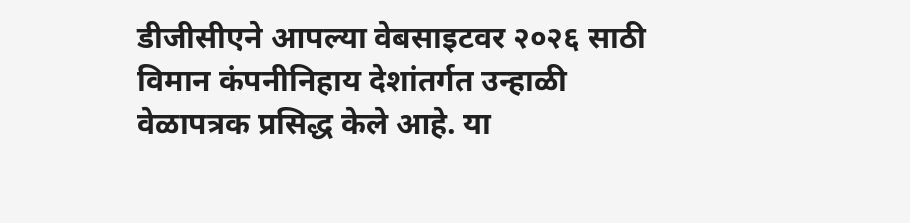डीजीसीएने आपल्या वेबसाइटवर २०२६ साठी विमान कंपनीनिहाय देशांतर्गत उन्हाळी वेळापत्रक प्रसिद्ध केले आहे. या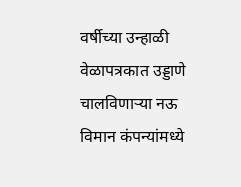वर्षीच्या उन्हाळी वेळापत्रकात उड्डाणे चालविणाऱ्या नऊ विमान कंपन्यांमध्ये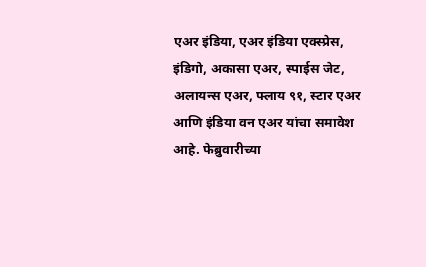एअर इंडिया, एअर इंडिया एक्स्प्रेस, इंडिगो, अकासा एअर, स्पाईस जेट, अलायन्स एअर, फ्लाय ९१, स्टार एअर आणि इंडिया वन एअर यांचा समावेश आहे. फेब्रुवारीच्या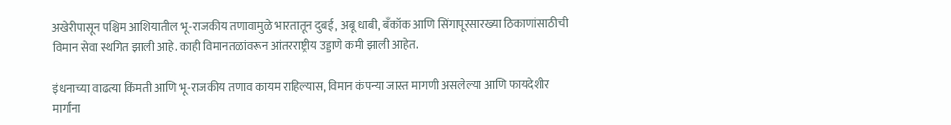अखेरीपासून पश्चिम आशियातील भू-राजकीय तणावामुळे भारतातून दुबई, अबू धाबी, बँकॉक आणि सिंगापूरसारख्या ठिकाणांसाठीची विमान सेवा स्थगित झाली आहे. काही विमानतळांवरून आंतरराष्ट्रीय उड्डाणे कमी झाली आहेत.

इंधनाच्या वाढत्या किंमती आणि भू-राजकीय तणाव कायम राहिल्यास, विमान कंपन्या जास्त मागणी असलेल्या आणि फायदेशीर मार्गांना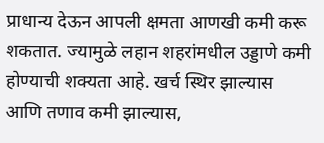प्राधान्य देऊन आपली क्षमता आणखी कमी करू शकतात. ज्यामुळे लहान शहरांमधील उड्डाणे कमी होण्याची शक्यता आहे. खर्च स्थिर झाल्यास आणि तणाव कमी झाल्यास,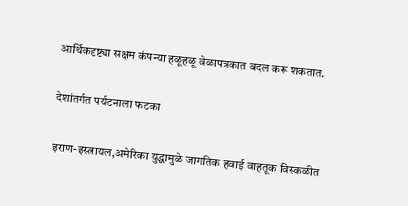आर्थिकदृष्ट्या सक्षम कंपन्या हळूहळू वेळापत्रकात बदल करू शकतात.

देशांतर्गत पर्यटनाला फटका

इराण-इस्त्रायल,अमेरिका युद्धामुळे जागतिक हवाई वाहतूक विस्कळीत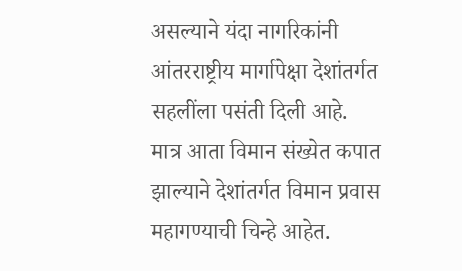असल्याने यंदा नागरिकांनी आंतरराष्ट्रीय मार्गापेक्षा देशांतर्गत सहलींला पसंती दिली आहे. मात्र आता विमान संख्येत कपात झाल्याने देशांतर्गत विमान प्रवास महागण्याची चिन्हे आहेत.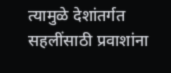त्यामुळे देशांतर्गत सहलींसाठी प्रवाशांना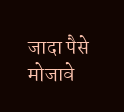जादा पैसे मोजावे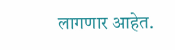लागणार आहेत.